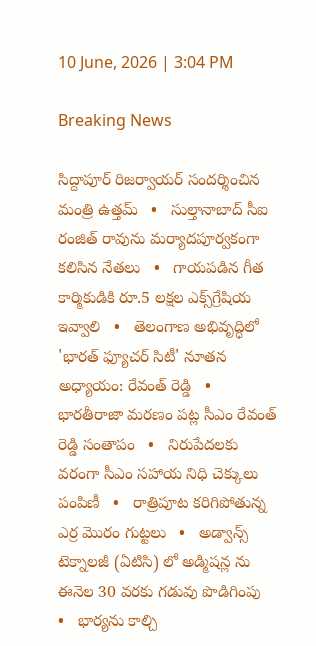10 June, 2026 | 3:04 PM

Breaking News

సిద్దాపూర్ రిజర్వాయర్ సందర్శించిన మంత్రి ఉత్తమ్   •   సుల్తానాబాద్ సీఐ రంజిత్ రావును మర్యాదపూర్వకంగా కలిసిన నేతలు   •   గాయపడిన గీత కార్మికుడికి రూ.5 లక్షల ఎక్స్‌గ్రేషియ ఇవ్వాలి   •   తెలంగాణ అభివృద్ధిలో 'భారత్ ఫ్యూచర్ సిటీ' నూతన అధ్యాయం: రేవంత్ రెడ్డి   •   భారతీరాజా మరణం పట్ల సీఎం రేవంత్ రెడ్డి సంతాపం   •   నిరుపేదలకు వరంగా సీఎం సహాయ నిధి చెక్కులు పంపిణీ   •   రాత్రిపూట కరిగిపోతున్న ఎర్ర మొరం గుట్టలు   •   అడ్వాన్స్ టెక్నాలజీ (ఏటిసి) లో అడ్మిషన్ల ను ఈనెల 30 వరకు గడువు పొడిగింపు   •   భార్యను కాల్చి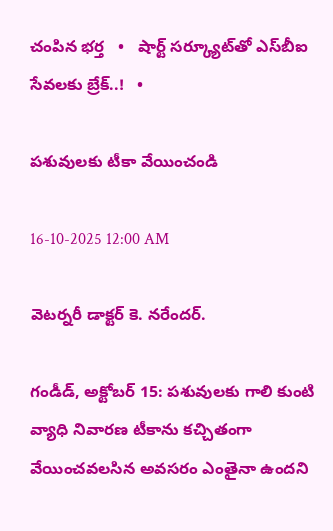చంపిన భర్త   •   షార్ట్ సర్క్యూట్‌తో ఎస్‌బీఐ సేవలకు బ్రేక్..!   •

పశువులకు టీకా వేయించండి

16-10-2025 12:00 AM

వెటర్నరీ డాక్టర్ కె. నరేందర్.

గండీడ్, అక్టోబర్ 15: పశువులకు గాలి కుంటి వ్యాధి నివారణ టీకాను కచ్చితంగా వేయించవలసిన అవసరం ఎంతైనా ఉందని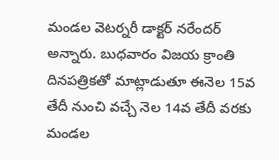మండల వెటర్నరీ డాక్టర్ నరేందర్ అన్నారు. బుధవారం విజయ క్రాంతి దినపత్రికతో మాట్లాడుతూ ఈనెల 15వ తేదీ నుంచి వచ్చే నెల 14వ తేదీ వరకు మండల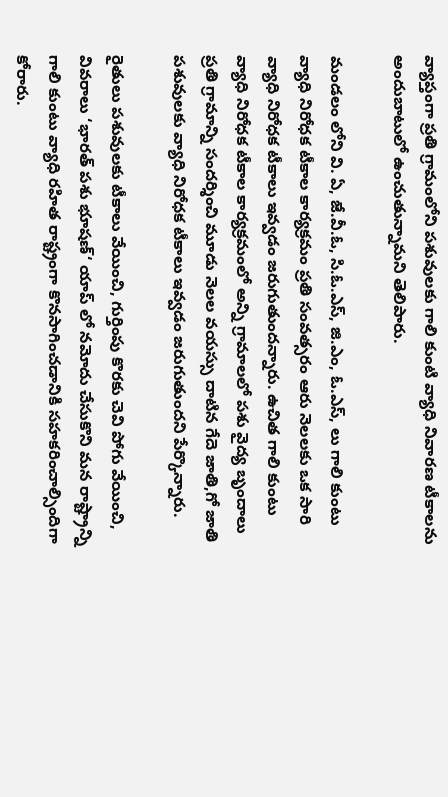వ్యాప్తంగా ప్రతి గ్రామంలోని పశువులకు గాలి కుంటి వ్యాధి నివారణ టీకాలను అందుబాటులో ఉంచుతున్నామని తెలిపారు.

మండలం లోని వి. ఏ, జే.వీ.ఓ, సి.ఓ.ఎస్, జి.ఎం, ఓ.ఎస్, లు గాలి కుంటు వ్యాధి నిరోధక టీకాల కార్యక్రమం ప్రతి సంవత్సరం ఆరు నెలలకు ఒక సారి వ్యాధి నిరోధక టీకాలు ఇవ్వడం జరుగుతుందన్నారు. ఉచిత గాలి కుంటు వ్యాధి నిరోధక టీకాల కార్యక్రమంలో అన్ని గ్రామాలలో పశు వైద్య బృందాలు ప్రతి గ్రామాన్ని సందర్శించి మూడు నెలల వయస్సు దాటిన గేదె జాతి,గో జాతి పశువులకు వ్యాధి నిరోధక టీకాలు ఇవ్వడం జరుగుతుందని పేర్కొన్నారు.

రైతులు పశువులకు టీకాలు వేయించి, గుర్తింపు కొరకు చెవి పోగు వేయించి, వివరాలు ‘భారత్ పశు భూషణ్‘ యాప్ లో నమోదు చేసుకొని మన రాష్ట్రాన్ని గాలి కుంటు వ్యాధి రహిత రాష్ట్రంగా కొనసాగించడానికి సహకరించాల్సిందిగా కోరారు.